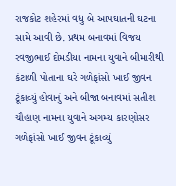રાજકોટ શહેરમાં વધુ બે આપઘાતની ઘટના સામે આવી છે. પ્રથમ બનાવમાં વિજય રવજીભાઈ દોમડીયા નામના યુવાને બીમારીથી કંટાળી પોતાના ઘરે ગળેફાંસો ખાઈ જીવન ટૂંકાવ્યું હોવાનું અને બીજા બનાવમાં સતીશ ચૌહાણ નામના યુવાને અગમ્ય કારણોસર ગળેફાંસો ખાઈ જીવન ટૂંકાવ્યું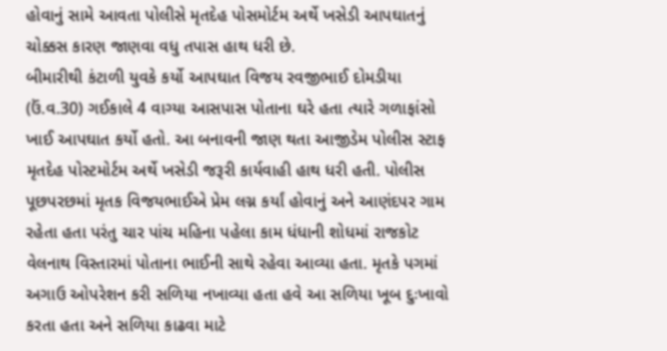હોવાનું સામે આવતા પોલીસે મૃતદેહ પોસમોર્ટમ અર્થે ખસેડી આપઘાતનું ચોક્કસ કારણ જાણવા વધુ તપાસ હાથ ધરી છે.
બીમારીથી કંટાળી યુવકે કર્યો આપઘાત વિજય રવજીભાઈ દોમડીયા (ઉં.વ.30) ગઈકાલે 4 વાગ્યા આસપાસ પોતાના ઘરે હતા ત્યારે ગળાફાંસો ખાઈ આપઘાત કર્યો હતો. આ બનાવની જાણ થતા આજીડેમ પોલીસ સ્ટાફ મૃતદેહ પોસ્ટમોર્ટમ અર્થે ખસેડી જરૂરી કાર્યવાહી હાથ ધરી હતી. પોલીસ પૂછપરછમાં મૃતક વિજયભાઈએ પ્રેમ લગ્ન કર્યાં હોવાનું અને આણંદપર ગામ રહેતા હતા પરંતુ ચાર પાંચ મહિના પહેલા કામ ધંધાની શોધમાં રાજકોટ વેલનાથ વિસ્તારમાં પોતાના ભાઈની સાથે રહેવા આવ્યા હતા. મૃતકે પગમાં અગાઉ ઓપરેશન કરી સળિયા નખાવ્યા હતા હવે આ સળિયા ખૂબ દુઃખાવો કરતા હતા અને સળિયા કાઢવા માટે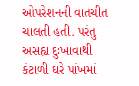ઓપરેશનની વાતચીત ચાલતી હતી. પરંતુ અસહ્ય દુઃખાવાથી કંટાળી ઘરે પાંખમાં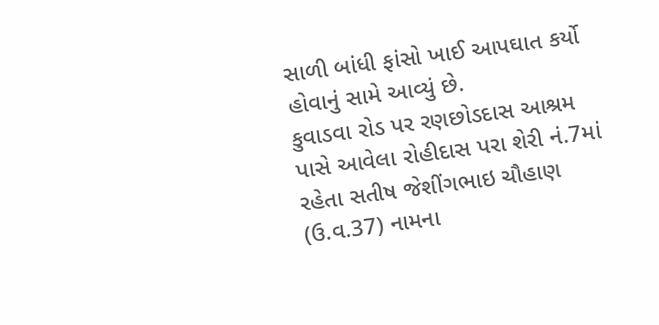સાળી બાંધી ફાંસો ખાઈ આપઘાત કર્યો હોવાનું સામે આવ્યું છે.
કુવાડવા રોડ પર રણછોડદાસ આશ્રમ પાસે આવેલા રોહીદાસ પરા શેરી નં.7માં રહેતા સતીષ જેશીંગભાઇ ચૌહાણ (ઉ.વ.37) નામના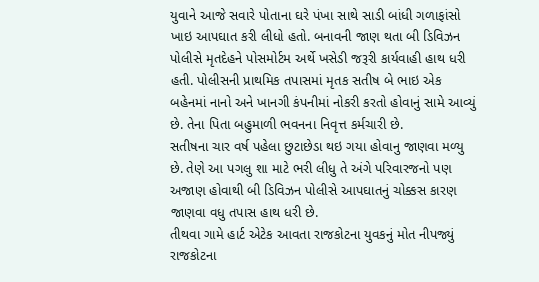યુવાને આજે સવારે પોતાના ઘરે પંખા સાથે સાડી બાંધી ગળાફાંસો ખાઇ આપઘાત કરી લીધો હતો. બનાવની જાણ થતા બી ડિવિઝન પોલીસે મૃતદેહને પોસમોર્ટમ અર્થે ખસેડી જરૂરી કાર્યવાહી હાથ ધરી હતી. પોલીસની પ્રાથમિક તપાસમાં મૃતક સતીષ બે ભાઇ એક બહેનમાં નાનો અને ખાનગી કંપનીમાં નોકરી કરતો હોવાનું સામે આવ્યું છે. તેના પિતા બહુમાળી ભવનના નિવૃત્ત કર્મચારી છે.
સતીષના ચાર વર્ષ પહેલા છુટાછેડા થઇ ગયા હોવાનુ જાણવા મળ્યુ છે. તેણે આ પગલુ શા માટે ભરી લીધુ તે અંગે પરિવારજનો પણ અજાણ હોવાથી બી ડિવિઝન પોલીસે આપઘાતનું ચોક્કસ કારણ જાણવા વધુ તપાસ હાથ ધરી છે.
તીથવા ગામે હાર્ટ એટેક આવતા રાજકોટના યુવકનું મોત નીપજ્યું રાજકોટના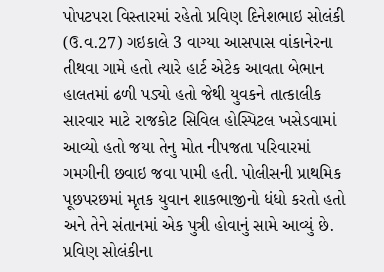પોપટપરા વિસ્તારમાં રહેતો પ્રવિણ દિનેશભાઇ સોલંકી (ઉ.વ.27) ગઇકાલે 3 વાગ્યા આસપાસ વાંકાનેરના તીથવા ગામે હતો ત્યારે હાર્ટ એટેક આવતા બેભાન હાલતમાં ઢળી પડ્યો હતો જેથી યુવકને તાત્કાલીક સારવાર માટે રાજકોટ સિવિલ હોસ્પિટલ ખસેડવામાં આવ્યો હતો જયા તેનુ મોત નીપજતા પરિવારમાં ગમગીની છવાઇ જવા પામી હતી. પોલીસની પ્રાથમિક પૂછપરછમાં મૃતક યુવાન શાકભાજીનો ધંધો કરતો હતો અને તેને સંતાનમાં એક પુત્રી હોવાનું સામે આવ્યું છે. પ્રવિણ સોલંકીના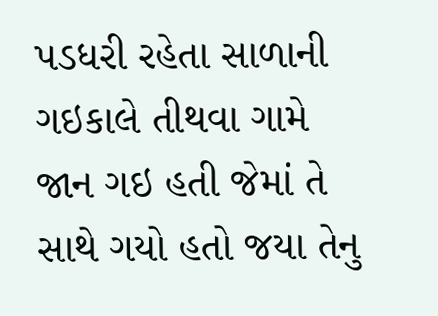પડધરી રહેતા સાળાની ગઇકાલે તીથવા ગામે જાન ગઇ હતી જેમાં તે સાથે ગયો હતો જયા તેનુ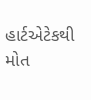હાર્ટએટેકથી મોત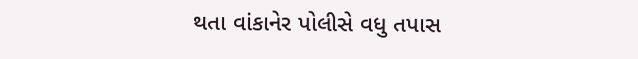થતા વાંકાનેર પોલીસે વધુ તપાસ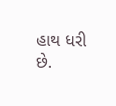હાથ ધરી છે.